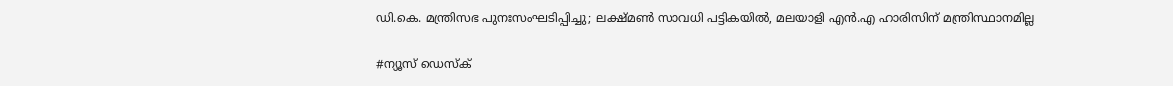ഡി.കെ. മന്ത്രിസഭ പുനഃസംഘടിപ്പിച്ചു; ലക്ഷ്മൺ സാവധി പട്ടികയിൽ, മലയാളി എൻ.എ ഹാരിസിന് മന്ത്രിസ്ഥാനമില്ല

#ന്യൂസ് ഡെസ്ക്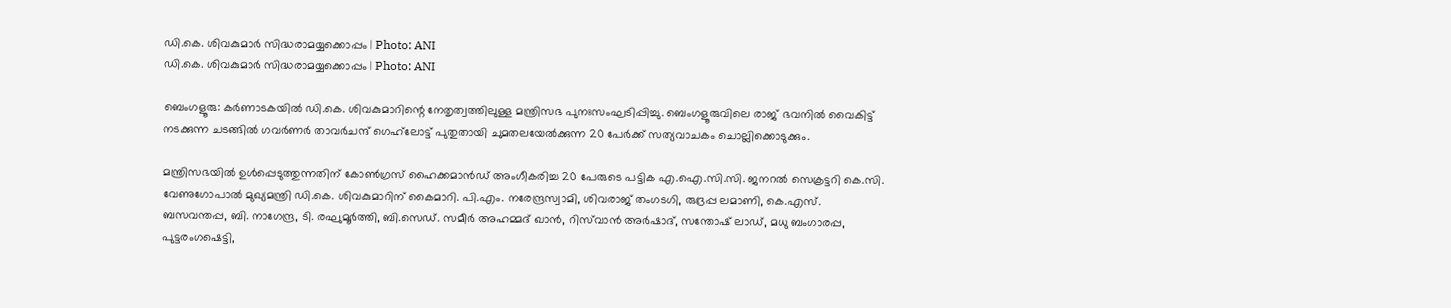ഡി.കെ. ശിവകുമാർ സിദ്ധരാമയ്യക്കൊപ്പം | Photo: ANI
ഡി.കെ. ശിവകുമാർ സിദ്ധരാമയ്യക്കൊപ്പം | Photo: ANI

ബെംഗളൂരു: കർണാടകയിൽ ഡി.കെ. ശിവകുമാറിന്റെ നേതൃത്വത്തിലുള്ള മന്ത്രിസഭ പുനഃസംഘടിപ്പിച്ചു. ബെംഗളൂരുവിലെ രാജ് ഭവനിൽ വൈകിട്ട് നടക്കുന്ന ചടങ്ങിൽ ഗവർണർ താവർചന്ദ് ഗെഹ്‌ലോട്ട് പുതുതായി ചുമതലയേൽക്കുന്ന 20 പേർക്ക് സത്യവാചകം ചൊല്ലിക്കൊടുക്കും.

മന്ത്രിസഭയിൽ ഉൾപ്പെടുത്തുന്നതിന് കോൺഗ്രസ് ഹൈക്കമാൻഡ് അംഗീകരിച്ച 20 പേരുടെ പട്ടിക എ.ഐ.സി.സി. ജനറൽ സെക്രട്ടറി കെ.സി. വേണുഗോപാൽ മുഖ്യമന്ത്രി ഡി.കെ. ശിവകുമാറിന് കൈമാറി. പി.എം. നരേന്ദ്രസ്വാമി, ശിവരാജ് തംഗടഗി, രുദ്രപ്പ ലമാണി, കെ.എസ്. ബസവന്തപ്പ, ബി. നാഗേന്ദ്ര, ടി. രഘുമൂർത്തി, ബി.സെഡ്. സമീർ അഹമ്മദ് ഖാൻ, റിസ്‌വാൻ അർഷാദ്, സന്തോഷ് ലാഡ്, മധു ബംഗാരപ്പ, പുട്ടരംഗഷെട്ടി,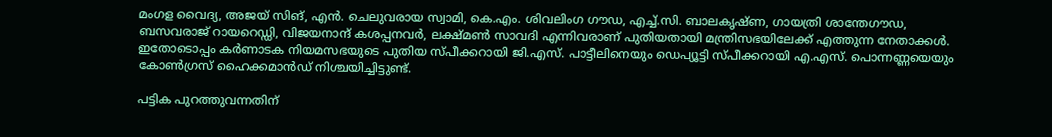മംഗള വൈദ്യ, അജയ് സിങ്, എൻ. ചെലുവരായ സ്വാമി, കെ.എം. ശിവലിംഗ ഗൗഡ, എച്ച്.സി. ബാലകൃഷ്ണ, ഗായത്രി ശാന്തേഗൗഡ, ബസവരാജ് റായറെഡ്ഡി, വിജയനാന്ദ് കശപ്പനവർ, ലക്ഷ്മൺ സാവദി എന്നിവരാണ് പുതിയതായി മന്ത്രിസഭയിലേക്ക് എത്തുന്ന നേതാക്കൾ. ഇതോടൊപ്പം കർണാടക നിയമസഭയുടെ പുതിയ സ്പീക്കറായി ജി.എസ്. പാട്ടീലിനെയും ഡെപ്യൂട്ടി സ്പീക്കറായി എ.എസ്. പൊന്നണ്ണയെയും കോൺഗ്രസ് ഹൈക്കമാൻഡ് നിശ്ചയിച്ചിട്ടുണ്ട്.

പട്ടിക പുറത്തുവന്നതിന്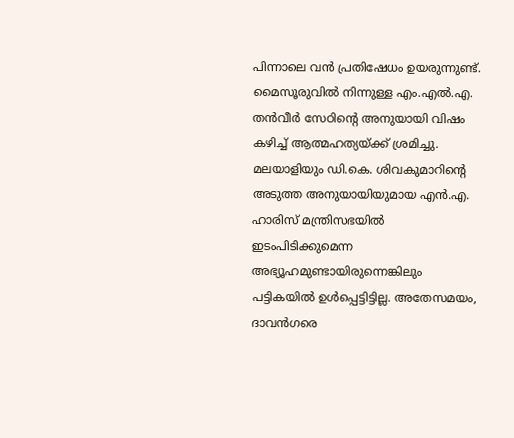പിന്നാലെ വൻ പ്രതിഷേധം ഉയരുന്നുണ്ട്. മൈസൂരുവിൽ നിന്നുള്ള എം.എൽ.എ. തൻവീർ സേഠിന്റെ അനുയായി വിഷം കഴിച്ച് ആത്മഹത്യയ്ക്ക് ശ്രമിച്ചു. മലയാളിയും ഡി.കെ. ശിവകുമാറിന്റെ അടുത്ത അനുയായിയുമായ എൻ.എ. ഹാരിസ് മന്ത്രിസഭയിൽ ഇടംപിടിക്കുമെന്ന അഭ്യൂഹമുണ്ടായിരുന്നെങ്കിലും പട്ടികയിൽ ഉൾപ്പെട്ടിട്ടില്ല. അതേസമയം, ദാവൻഗരെ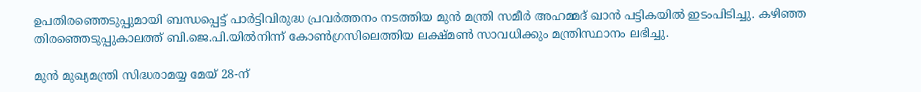ഉപതിരഞ്ഞെടുപ്പുമായി ബന്ധപ്പെട്ട് പാർട്ടിവിരുദ്ധ പ്രവർത്തനം നടത്തിയ മുൻ മന്ത്രി സമീർ അഹമ്മദ് ഖാൻ പട്ടികയിൽ ഇടംപിടിച്ചു. കഴിഞ്ഞ തിരഞ്ഞെടുപ്പുകാലത്ത് ബി.ജെ.പി.യിൽനിന്ന് കോൺഗ്രസിലെത്തിയ ലക്ഷ്മൺ സാവധിക്കും മന്ത്രിസ്ഥാനം ലഭിച്ചു.

മുൻ മുഖ്യമന്ത്രി സിദ്ധരാമയ്യ മേയ് 28-ന്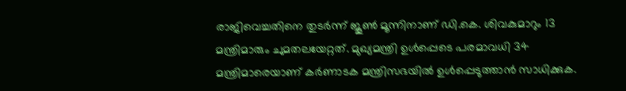രാജിവെച്ചതിനെ തുടർന്ന് ജൂൺ മൂന്നിനാണ് ഡി.കെ. ശിവകുമാറും 13 മന്ത്രിമാരും ചുമതലയേറ്റത്. മുഖ്യമന്ത്രി ഉൾപ്പെടെ പരമാവധി 34 മന്ത്രിമാരെയാണ് കർണാടക മന്ത്രിസഭയിൽ ഉൾപ്പെടുത്താൻ സാധിക്കുക.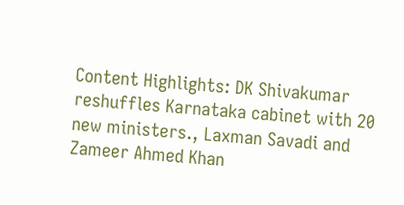Content Highlights: DK Shivakumar reshuffles Karnataka cabinet with 20 new ministers., Laxman Savadi and Zameer Ahmed Khan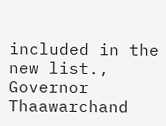included in the new list., Governor Thaawarchand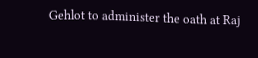Gehlot to administer the oath at Raj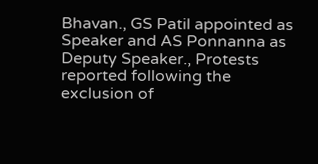Bhavan., GS Patil appointed as Speaker and AS Ponnanna as Deputy Speaker., Protests reported following the exclusion of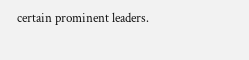certain prominent leaders.